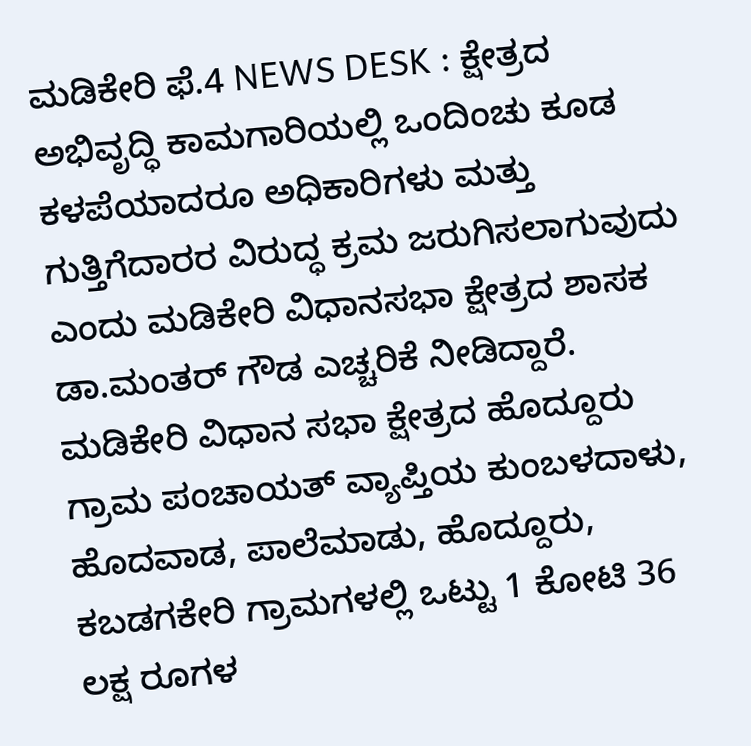ಮಡಿಕೇರಿ ಫೆ.4 NEWS DESK : ಕ್ಷೇತ್ರದ ಅಭಿವೃದ್ಧಿ ಕಾಮಗಾರಿಯಲ್ಲಿ ಒಂದಿಂಚು ಕೂಡ ಕಳಪೆಯಾದರೂ ಅಧಿಕಾರಿಗಳು ಮತ್ತು ಗುತ್ತಿಗೆದಾರರ ವಿರುದ್ಧ ಕ್ರಮ ಜರುಗಿಸಲಾಗುವುದು ಎಂದು ಮಡಿಕೇರಿ ವಿಧಾನಸಭಾ ಕ್ಷೇತ್ರದ ಶಾಸಕ ಡಾ.ಮಂತರ್ ಗೌಡ ಎಚ್ಚರಿಕೆ ನೀಡಿದ್ದಾರೆ. ಮಡಿಕೇರಿ ವಿಧಾನ ಸಭಾ ಕ್ಷೇತ್ರದ ಹೊದ್ದೂರು ಗ್ರಾಮ ಪಂಚಾಯತ್ ವ್ಯಾಪ್ತಿಯ ಕುಂಬಳದಾಳು, ಹೊದವಾಡ, ಪಾಲೆಮಾಡು, ಹೊದ್ದೂರು, ಕಬಡಗಕೇರಿ ಗ್ರಾಮಗಳಲ್ಲಿ ಒಟ್ಟು 1 ಕೋಟಿ 36 ಲಕ್ಷ ರೂಗಳ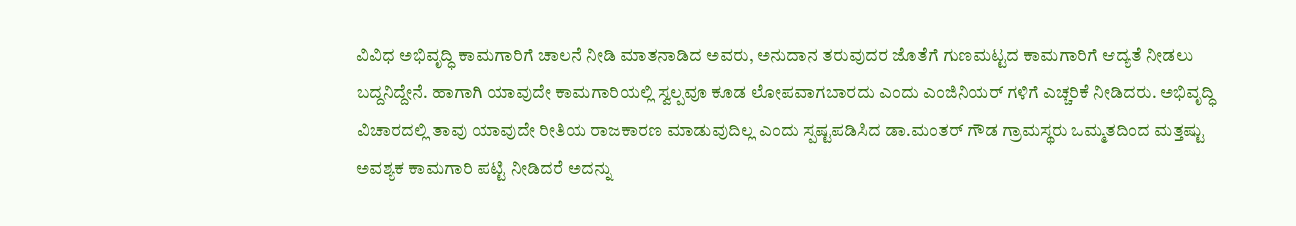ವಿವಿಧ ಅಭಿವೃದ್ಧಿ ಕಾಮಗಾರಿಗೆ ಚಾಲನೆ ನೀಡಿ ಮಾತನಾಡಿದ ಅವರು, ಅನುದಾನ ತರುವುದರ ಜೊತೆಗೆ ಗುಣಮಟ್ಟದ ಕಾಮಗಾರಿಗೆ ಆದ್ಯತೆ ನೀಡಲು ಬದ್ದನಿದ್ದೇನೆ. ಹಾಗಾಗಿ ಯಾವುದೇ ಕಾಮಗಾರಿಯಲ್ಲಿ ಸ್ವಲ್ಪವೂ ಕೂಡ ಲೋಪವಾಗಬಾರದು ಎಂದು ಎಂಜಿನಿಯರ್ ಗಳಿಗೆ ಎಚ್ಚರಿಕೆ ನೀಡಿದರು. ಅಭಿವೃದ್ಧಿ ವಿಚಾರದಲ್ಲಿ ತಾವು ಯಾವುದೇ ರೀತಿಯ ರಾಜಕಾರಣ ಮಾಡುವುದಿಲ್ಲ ಎಂದು ಸ್ಪಷ್ಟಪಡಿಸಿದ ಡಾ.ಮಂತರ್ ಗೌಡ ಗ್ರಾಮಸ್ಥರು ಒಮ್ಮತದಿಂದ ಮತ್ತಷ್ಟು ಅವಶ್ಯಕ ಕಾಮಗಾರಿ ಪಟ್ಟಿ ನೀಡಿದರೆ ಅದನ್ನು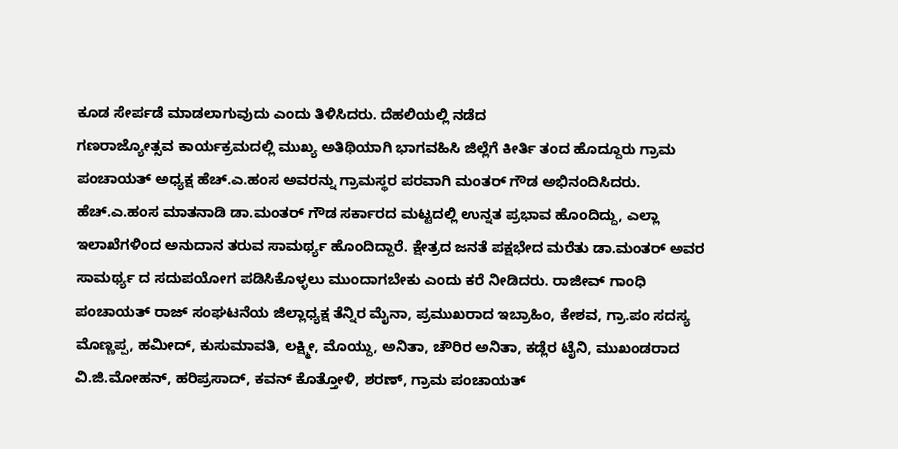ಕೂಡ ಸೇರ್ಪಡೆ ಮಾಡಲಾಗುವುದು ಎಂದು ತಿಳಿಸಿದರು. ದೆಹಲಿಯಲ್ಲಿ ನಡೆದ
ಗಣರಾಜ್ಯೋತ್ಸವ ಕಾರ್ಯಕ್ರಮದಲ್ಲಿ ಮುಖ್ಯ ಅತಿಥಿಯಾಗಿ ಭಾಗವಹಿಸಿ ಜಿಲ್ಲೆಗೆ ಕೀರ್ತಿ ತಂದ ಹೊದ್ದೂರು ಗ್ರಾಮ ಪಂಚಾಯತ್ ಅಧ್ಯಕ್ಷ ಹೆಚ್.ಎ.ಹಂಸ ಅವರನ್ನು ಗ್ರಾಮಸ್ಥರ ಪರವಾಗಿ ಮಂತರ್ ಗೌಡ ಅಭಿನಂದಿಸಿದರು. ಹೆಚ್.ಎ.ಹಂಸ ಮಾತನಾಡಿ ಡಾ.ಮಂತರ್ ಗೌಡ ಸರ್ಕಾರದ ಮಟ್ಟದಲ್ಲಿ ಉನ್ನತ ಪ್ರಭಾವ ಹೊಂದಿದ್ದು, ಎಲ್ಲಾ ಇಲಾಖೆಗಳಿಂದ ಅನುದಾನ ತರುವ ಸಾಮರ್ಥ್ಯ ಹೊಂದಿದ್ದಾರೆ. ಕ್ಷೇತ್ರದ ಜನತೆ ಪಕ್ಷಭೇದ ಮರೆತು ಡಾ.ಮಂತರ್ ಅವರ ಸಾಮರ್ಥ್ಯ ದ ಸದುಪಯೋಗ ಪಡಿಸಿಕೊಳ್ಳಲು ಮುಂದಾಗಬೇಕು ಎಂದು ಕರೆ ನೀಡಿದರು. ರಾಜೀವ್ ಗಾಂಧಿ ಪಂಚಾಯತ್ ರಾಜ್ ಸಂಘಟನೆಯ ಜಿಲ್ಲಾಧ್ಯಕ್ಷ ತೆನ್ನಿರ ಮೈನಾ, ಪ್ರಮುಖರಾದ ಇಬ್ರಾಹಿಂ, ಕೇಶವ, ಗ್ರಾ.ಪಂ ಸದಸ್ಯ ಮೊಣ್ಣಪ್ಪ, ಹಮೀದ್, ಕುಸುಮಾವತಿ, ಲಕ್ಷ್ಮೀ, ಮೊಯ್ದು, ಅನಿತಾ, ಚೌರಿರ ಅನಿತಾ, ಕಡ್ಲೆರ ಟೈನಿ, ಮುಖಂಡರಾದ ವಿ.ಜಿ.ಮೋಹನ್, ಹರಿಪ್ರಸಾದ್, ಕವನ್ ಕೊತ್ತೋಳಿ, ಶರಣ್, ಗ್ರಾಮ ಪಂಚಾಯತ್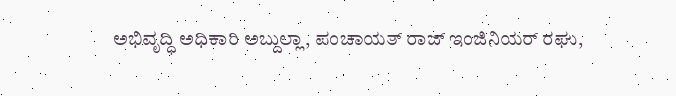ಅಭಿವೃದ್ಧಿ ಅಧಿಕಾರಿ ಅಬ್ದುಲ್ಲಾ, ಪಂಚಾಯತ್ ರಾಜ್ ಇಂಜಿನಿಯರ್ ರಘು,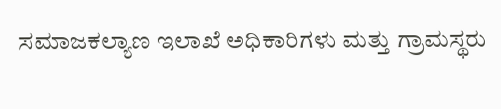ಸಮಾಜಕಲ್ಯಾಣ ಇಲಾಖೆ ಅಧಿಕಾರಿಗಳು ಮತ್ತು ಗ್ರಾಮಸ್ಥರು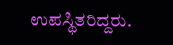ಉಪಸ್ಥಿತರಿದ್ದರು.